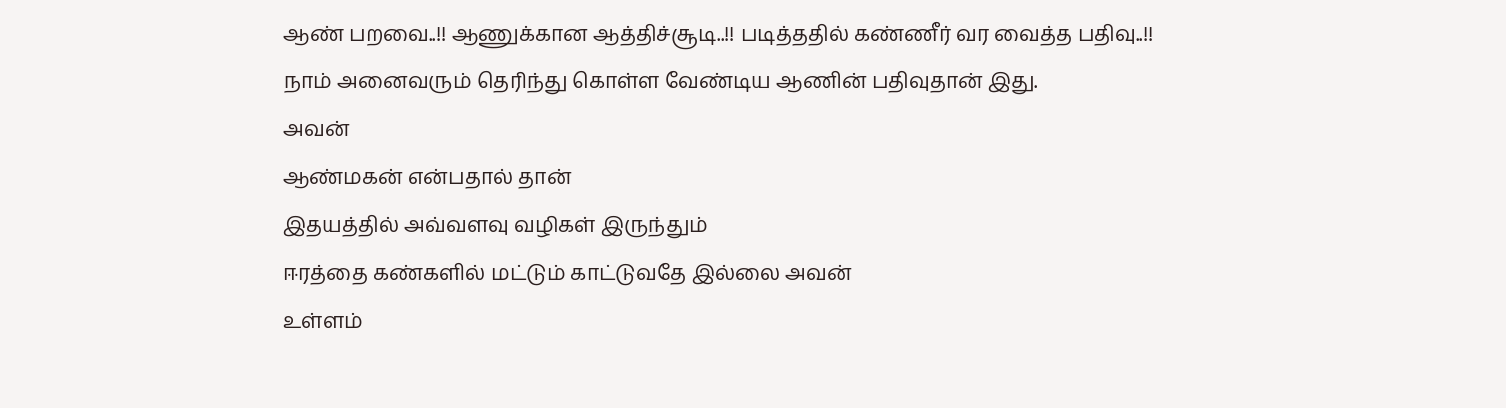ஆண் பறவை..!! ஆணுக்கான ஆத்திச்சூடி..!! படித்ததில் கண்ணீர் வர வைத்த பதிவு..!!
நாம் அனைவரும் தெரிந்து கொள்ள வேண்டிய ஆணின் பதிவுதான் இது.
அவன்
ஆண்மகன் என்பதால் தான்
இதயத்தில் அவ்வளவு வழிகள் இருந்தும்
ஈரத்தை கண்களில் மட்டும் காட்டுவதே இல்லை அவன்
உள்ளம்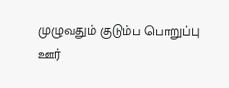முழுவதும் குடும்ப பொறுப்பு
ஊர்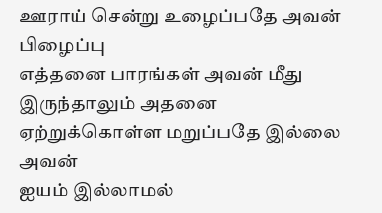ஊராய் சென்று உழைப்பதே அவன் பிழைப்பு
எத்தனை பாரங்கள் அவன் மீது இருந்தாலும் அதனை
ஏற்றுக்கொள்ள மறுப்பதே இல்லை அவன்
ஐயம் இல்லாமல்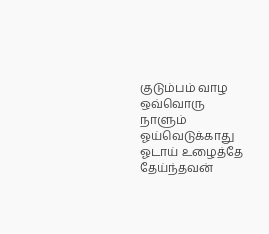குடும்பம் வாழ
ஒவ்வொரு நாளும் ஓய்வெடுக்காது
ஓடாய் உழைத்தே தேய்ந்தவன்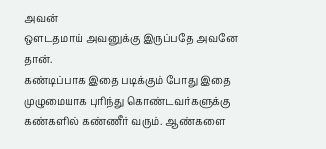அவன்
ஒளடதமாய் அவனுக்கு இருப்பதே அவனே தான்.
கண்டிப்பாக இதை படிக்கும் போது இதை முழுமையாக புரிந்து கொண்டவர்களுக்கு கண்களில் கண்ணீர் வரும். ஆண்களை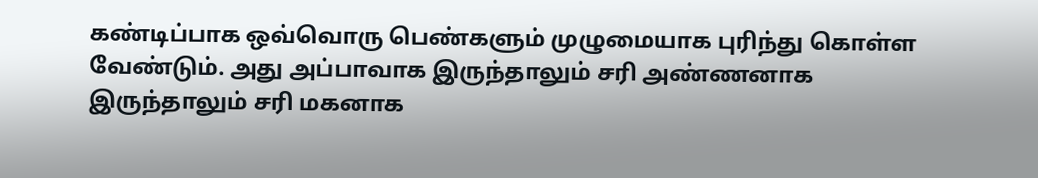கண்டிப்பாக ஒவ்வொரு பெண்களும் முழுமையாக புரிந்து கொள்ள வேண்டும். அது அப்பாவாக இருந்தாலும் சரி அண்ணனாக இருந்தாலும் சரி மகனாக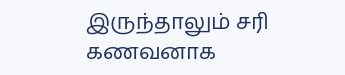இருந்தாலும் சரி கணவனாக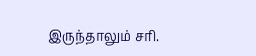இருந்தாலும் சரி.